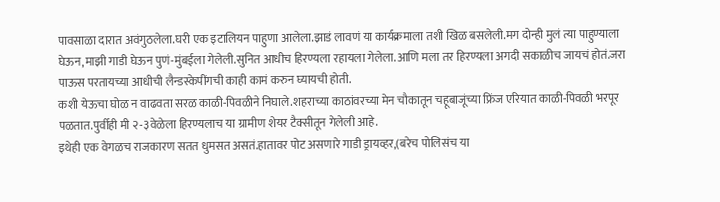पावसाळा दारात अवंगुठलेला.घरी एक इटालियन पाहुणा आलेला.झाडं लावणं या कार्यक्रमाला तशी खिळ बसलेली.मग दोन्ही मुलं त्या पाहुण्याला घेऊन,माझी गाडी घेऊन पुणं-मुंबईला गेलेली.सुनित आधीच हिरण्यला रहायला गेलेला.आणि मला तर हिरण्यला अगदी सकाळीच जायचं होतं.जरा पाऊस परतायच्या आधीची लैन्डस्केपींगची काही कामं करुन घ्यायची होती.
कशी येऊचा घोळ न वाढवता सरळ काळी-पिवळीने निघाले.शहराच्या काठांवरच्या मेन चौकातून चहूबाजूंच्या फ्रिंज एरियात काळी-पिवळी भरपूर पळतात.पुर्वीही मी २-३वेळेला हिरण्यलाच या ग्रामीण शेयर टैक्सीतून गेलेली आहे.
इथेही एक वेगळच राजकारण सतत धुमसत असतं.हातावर पोट असणारे गाडी ड्रायव्हर,(बरेच पोलिसंच या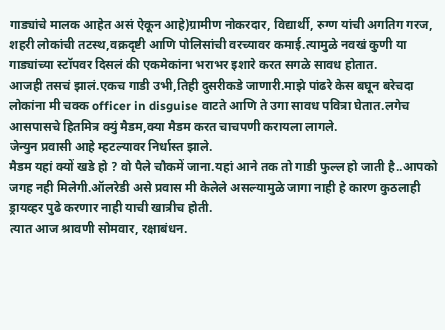गाड्यांचे मालक आहेत असं ऐकून आहे)ग्रामीण नोकरदार, विद्यार्थी, रुग्ण यांची अगतिग गरज, शहरी लोकांची तटस्थ,वक्रदृष्टी आणि पोलिसांची वरच्यावर कमाई.त्यामुळे नवखं कुणी या गाड्यांच्या स्टॉपवर दिसलं की एकमेकांना भराभर इशारे करत सगळे सावध होतात.
आजही तसचं झालं.एकच गाडी उभी,तिही दुसरीकडे जाणारी.माझे पांढरे केस बघून बरेचदा लोकांना मी चक्क officer in disguise वाटते आणि ते उगा सावध पवित्रा घेतात.लगेच आसपासचे हितमित्र क्युं मैडम,क्या मैडम करत चाचपणी करायला लागले.
जेन्युन प्रवासी आहे म्हटल्यावर निर्धास्त झाले.
मैडम यहां क्यों खडे हो ? वो पैले चौकमें जाना.यहां आने तक तो गाडी फुल्ल हो जाती है..आपको जगह नही मिलेगी.ऑलरेडी असे प्रवास मी केलेले असल्यामुळे जागा नाही हे कारण कुठलाही ड्रायव्हर पुढे करणार नाही याची खात्रीच होती.
त्यात आज श्रावणी सोमवार, रक्षाबंधन.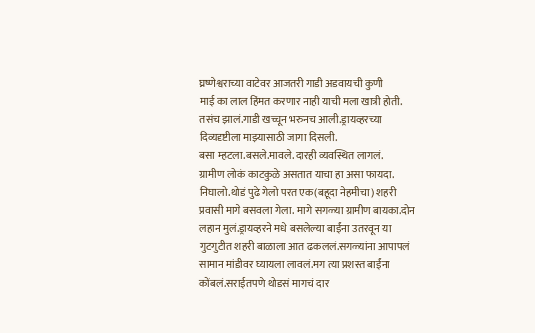घ्रष्णेश्वराच्या वाटेवर आजतरी गाडी अडवायची कुणी
माई का लाल हिंमत करणार नाही याची मला खात्री होती.
तसंच झालं.गाडी खच्चून भरुनच आली.ड्रायव्हरच्या दिव्यदृष्टीला माझ्यासाठी जागा दिसली.
बसा म्हटला.बसले.मावले. दारही व्यवस्थित लागलं.
ग्रामीण लोकं काटकुळे असतात याचा हा असा फायदा.
निघालो.थोडं पुढे गेलो परत एक(बहूदा नेहमीचा) शहरी प्रवासी मागे बसवला गेला. मागे सगळ्या ग्रामीण बायका.दोन लहान मुलं.ड्रायव्हरने मधे बसलेल्या बाईंना उतरवून या गुटगुटीत शहरी बाळाला आत ढकललं.सगळ्यांना आपापलं सामान मांडीवर घ्यायला लावलं.मग त्या प्रशस्त बाईंना कोंबलं.सराईतपणे थोडसं मागचं दार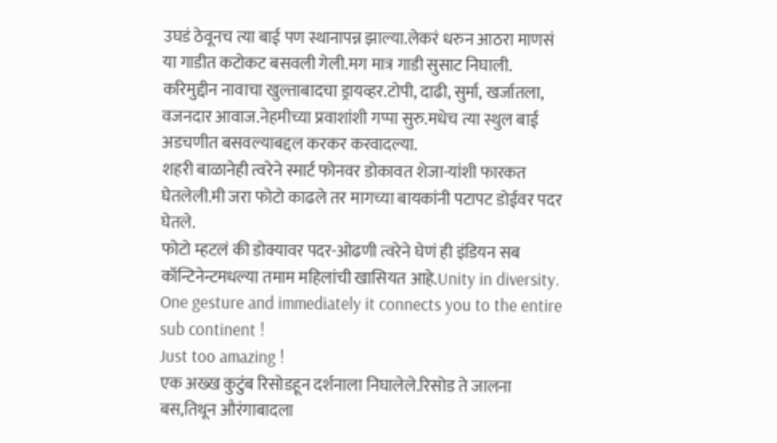उघडं ठेवूनच त्या बाई पण स्थानापन्न झाल्या.लेकरं धरुन आठरा माणसं या गाडीत कटोकट बसवली गेली.मग मात्र गाडी सुसाट निघाली.
करिमुद्दीन नावाचा खुल्ताबादचा ड्रायव्हर.टोपी, दाढी, सुर्मा, खर्जातला, वजनदार आवाज.नेहमीच्या प्रवाशांशी गप्पा सुरु.मधेच त्या स्थुल बाई अडचणीत बसवल्याबद्दल करकर करवादल्या.
शहरी बाळानेही त्वरेने स्मार्ट फोनवर डोकावत शेजा-यांशी फारकत घेतलेली.मी जरा फोटो काढले तर मागच्या बायकांनी पटापट डोईवर पदर घेतले.
फोटो म्हटलं की डोक्यावर पदर-ओढणी त्वरेने घेणं ही इंडियन सब कॉन्टिनेन्टमधल्या तमाम महिलांची खासियत आहे.Unity in diversity.
One gesture and immediately it connects you to the entire sub continent !
Just too amazing !
एक अख्ख कुटुंब रिसोडहून दर्शनाला निघालेले.रिसोड ते जालना बस,तिथून औरंगाबादला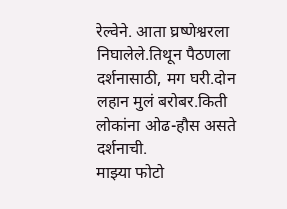रेल्वेने. आता घ्रष्णेश्वरला निघालेले.तिथून पैठणला दर्शनासाठी, मग घरी.दोन लहान मुलं बरोबर.किती लोकांना ओढ-हौस असते दर्शनाची.
माझ्या फोटो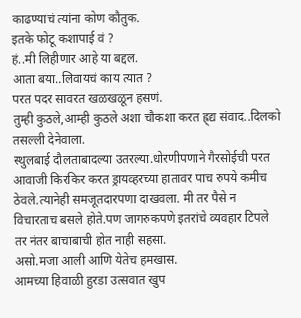काढण्याचं त्यांना कोण कौतुक.
इतके फोटू कशापाई वं ?
हं..मी लिहीणार आहे या बद्दल.
आता बया..लिवायचं काय त्यात ?
परत पदर सावरत खळखळून हसणं.
तुम्ही कुठले,आम्ही कुठले अशा चौकशा करत ह्र्द्य संवाद..दिलको तसल्ली देनेवाला.
स्थुलबाई दौलताबादल्या उतरल्या.धोरणीपणाने गैरसोईची परत आवाजी किरकिर करत ड्रायव्हरच्या हातावर पाच रुपये कमीच ठेवले.त्यानेही समजूतदारपणा दाखवला. मी तर पैसे न विचारताच बसले होते.पण जागरुकपणे इतरांचे व्यवहार टिपले तर नंतर बाचाबाची होत नाही सहसा.
असो.मजा आली आणि येतेच हमखास.
आमच्या हिवाळी हुरडा उत्सवात खुप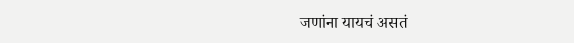जणांना यायचं असतं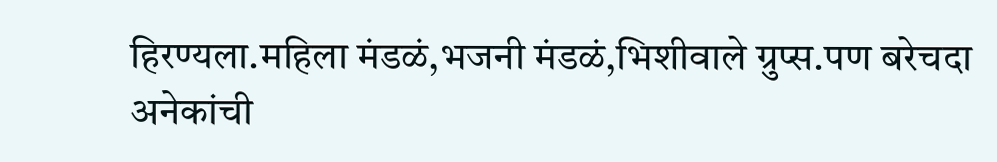हिरण्यला.महिला मंडळं,भजनी मंडळं,भिशीवाले ग्रुप्स.पण बरेचदा अनेकांची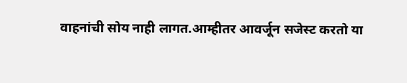वाहनांची सोय नाही लागत.आम्हीतर आवर्जून सजेस्ट करतो या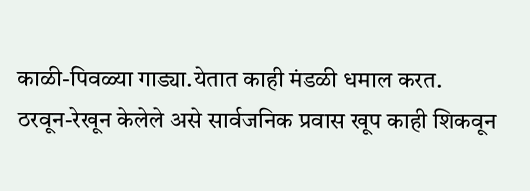काळी-पिवळ्या गाड्या.येतात काही मंडळी धमाल करत.
ठरवून-रेखून केलेले असे सार्वजनिक प्रवास खूप काही शिकवून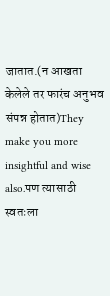जातात.(न आखता केलेले तर फारंच अनुभव संपन्न होतात)They make you more insightful and wise also.पण त्यासाठी स्वतःला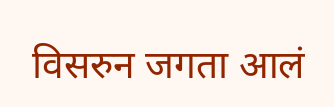विसरुन जगता आलं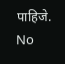पाहिजे.
No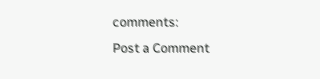comments:
Post a Comment